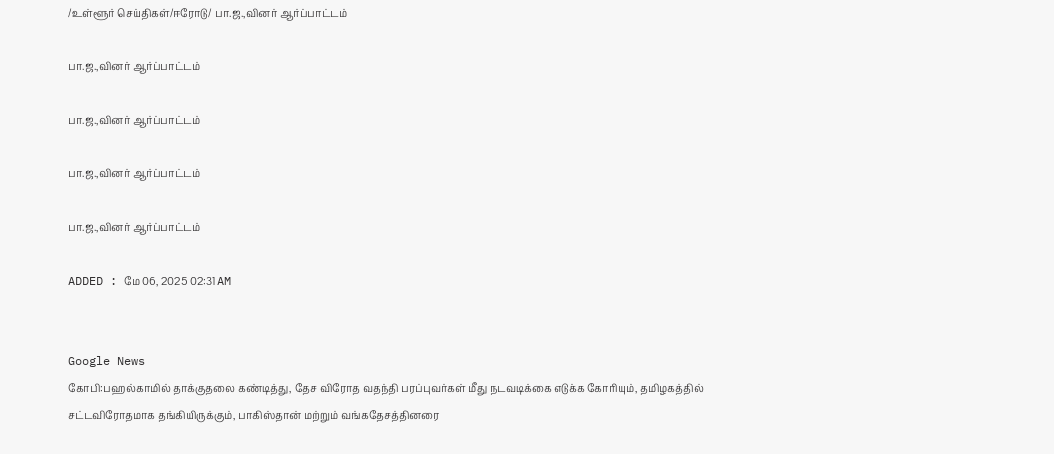/உள்ளூர் செய்திகள்/ஈரோடு/ பா.ஜ.,வினர் ஆர்ப்பாட்டம்

பா.ஜ.,வினர் ஆர்ப்பாட்டம்

பா.ஜ.,வினர் ஆர்ப்பாட்டம்

பா.ஜ.,வினர் ஆர்ப்பாட்டம்

பா.ஜ.,வினர் ஆர்ப்பாட்டம்

ADDED : மே 06, 2025 02:31 AM


Google News
கோபி:பஹல்காமில் தாக்குதலை கண்டித்து, தேச விரோத வதந்தி பரப்புவர்கள் மீது நடவடிக்கை எடுக்க கோரியும், தமிழகத்தில் சட்டவிரோதமாக தங்கியிருக்கும், பாகிஸ்தான் மற்றும் வங்கதேசத்தினரை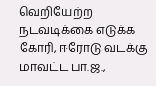வெறியேற்ற நடவடிக்கை எடுக்க கோரி, ஈரோடு வடக்கு மாவட்ட பா.ஜ.,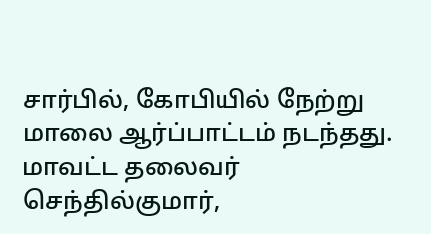சார்பில், கோபியில் நேற்று மாலை ஆர்ப்பாட்டம் நடந்தது. மாவட்ட தலைவர் செந்தில்குமார்,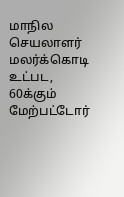மாநில செயலாளர் மலர்க்கொடி உட்பட, 60க்கும் மேற்பட்டோர்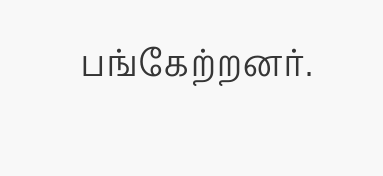பங்கேற்றனர்.